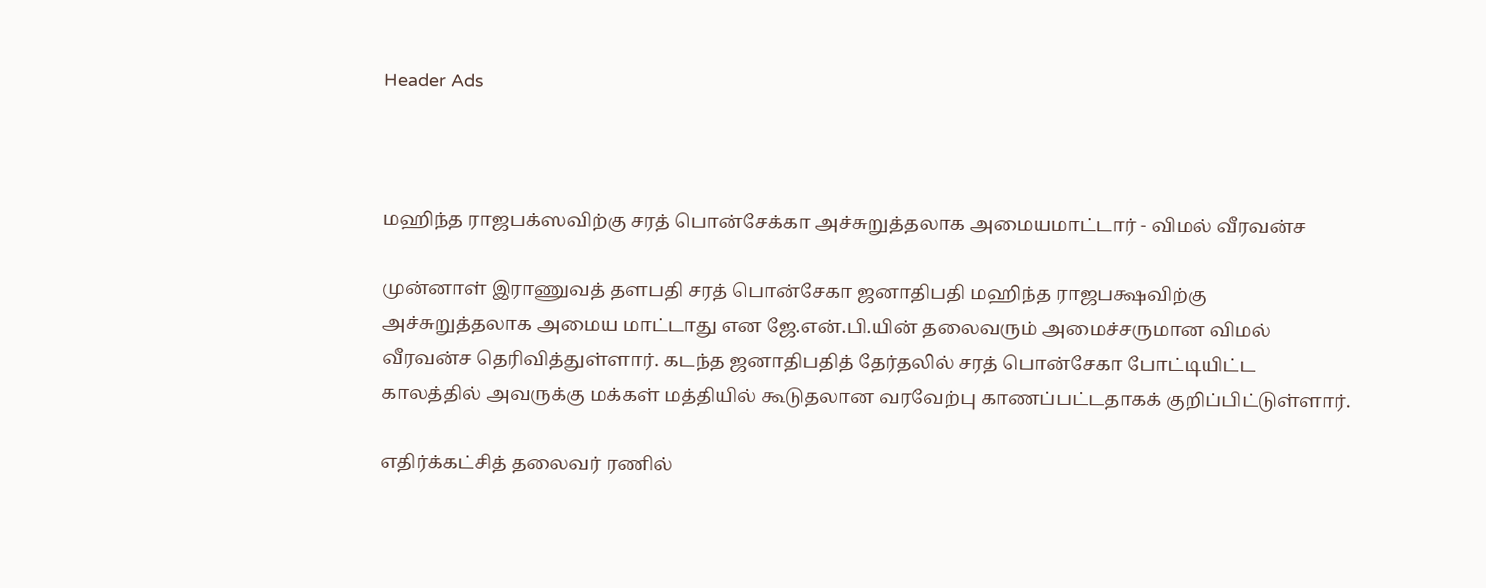Header Ads



மஹிந்த ராஜபக்ஸவிற்கு சரத் பொன்சேக்கா அச்சுறுத்தலாக அமையமாட்டார் - விமல் வீரவன்ச

முன்னாள் இராணுவத் தளபதி சரத் பொன்சேகா ஜனாதிபதி மஹிந்த ராஜபக்ஷவிற்கு அச்சுறுத்தலாக அமைய மாட்டாது என ஜே.என்.பி.யின் தலைவரும் அமைச்சருமான விமல் வீரவன்ச தெரிவித்துள்ளார். கடந்த ஜனாதிபதித் தேர்தலில் சரத் பொன்சேகா போட்டியிட்ட காலத்தில் அவருக்கு மக்கள் மத்தியில் கூடுதலான வரவேற்பு காணப்பட்டதாகக் குறிப்பிட்டுள்ளார்.

எதிர்க்கட்சித் தலைவர் ரணில்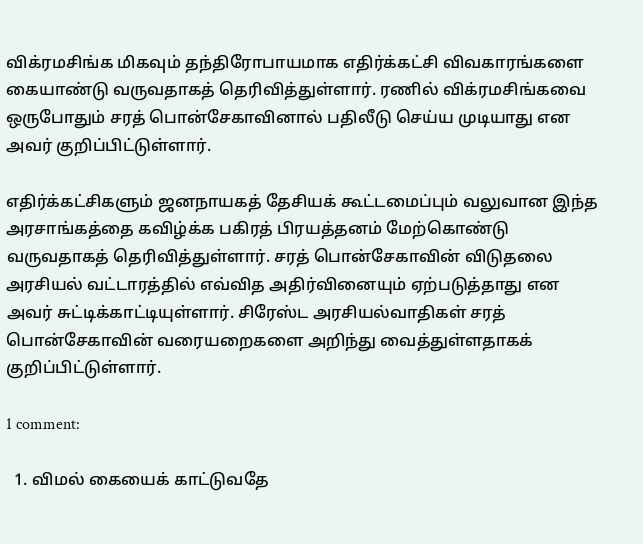விக்ரமசிங்க மிகவும் தந்திரோபாயமாக எதிர்க்கட்சி விவகாரங்களை கையாண்டு வருவதாகத் தெரிவித்துள்ளார். ரணில் விக்ரமசிங்கவை ஒருபோதும் சரத் பொன்சேகாவினால் பதிலீடு செய்ய முடியாது என அவர் குறிப்பிட்டுள்ளார்.

எதிர்க்கட்சிகளும் ஜனநாயகத் தேசியக் கூட்டமைப்பும் வலுவான இந்த அரசாங்கத்தை கவிழ்க்க பகிரத் பிரயத்தனம் மேற்கொண்டு வருவதாகத் தெரிவித்துள்ளார். சரத் பொன்சேகாவின் விடுதலை அரசியல் வட்டாரத்தில் எவ்வித அதிர்வினையும் ஏற்படுத்தாது என அவர் சுட்டிக்காட்டியுள்ளார். சிரேஸ்ட அரசியல்வாதிகள் சரத் பொன்சேகாவின் வரையறைகளை அறிந்து வைத்துள்ளதாகக் குறிப்பிட்டுள்ளார்.

1 comment:

  1. விமல் கையைக் காட்டுவதே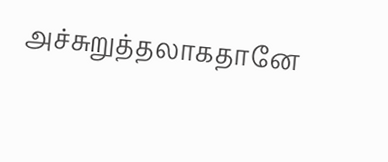அச்சுறுத்தலாகதானே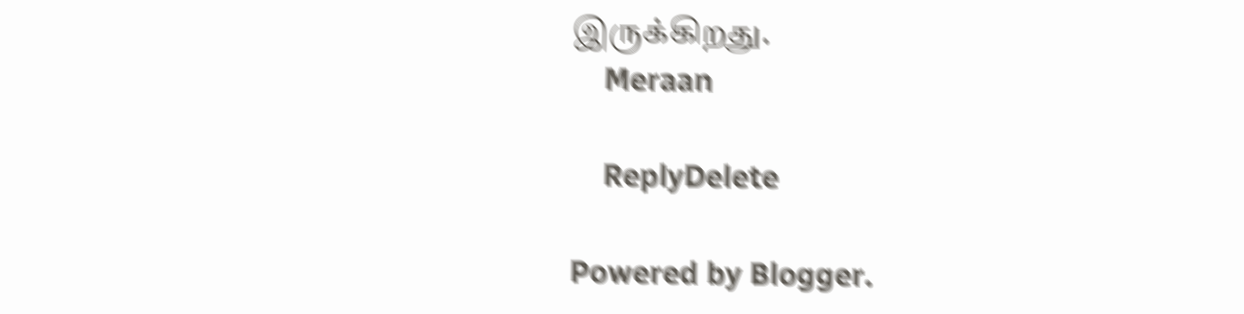இருக்கிறது.
    Meraan

    ReplyDelete

Powered by Blogger.